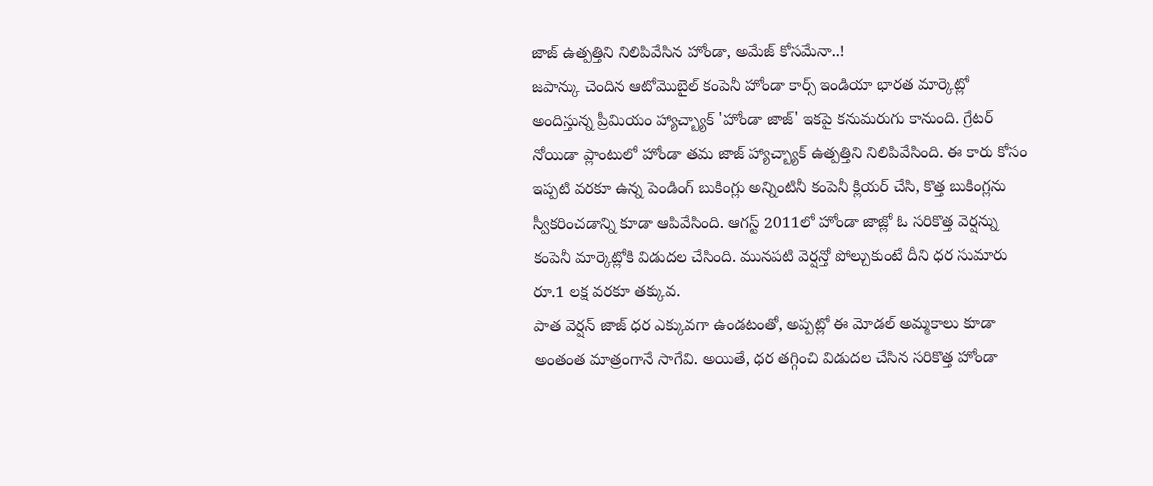జాజ్ ఉత్పత్తిని నిలిపివేసిన హోండా, అమేజ్ కోసమేనా..!
జపాన్కు చెందిన ఆటోమొబైల్ కంపెనీ హోండా కార్స్ ఇండియా భారత మార్కెట్లో అందిస్తున్న ప్రీమియం హ్యాచ్బ్యాక్ 'హోండా జాజ్' ఇకపై కనుమరుగు కానుంది. గ్రేటర్ నోయిడా ప్లాంటులో హోండా తమ జాజ్ హ్యాచ్బ్యాక్ ఉత్పత్తిని నిలిపివేసింది. ఈ కారు కోసం ఇప్పటి వరకూ ఉన్న పెండింగ్ బుకింగ్లు అన్నింటినీ కంపెనీ క్లియర్ చేసి, కొత్త బుకింగ్లను స్వీకరించడాన్ని కూడా ఆపివేసింది. ఆగస్ట్ 2011లో హోండా జాజ్లో ఓ సరికొత్త వెర్షన్ను కంపెనీ మార్కెట్లోకి విడుదల చేసింది. మునపటి వెర్షన్తో పోల్చుకుంటే దీని ధర సుమారు రూ.1 లక్ష వరకూ తక్కువ.
పాత వెర్షన్ జాజ్ ధర ఎక్కువగా ఉండటంతో, అప్పట్లో ఈ మోడల్ అమ్మకాలు కూడా అంతంత మాత్రంగానే సాగేవి. అయితే, ధర తగ్గించి విడుదల చేసిన సరికొత్త హోండా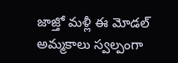జాజ్తో మళ్లీ ఈ మోడల్ అమ్మకాలు స్వల్పంగా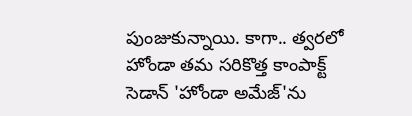పుంజుకున్నాయి. కాగా.. త్వరలో హోండా తమ సరికొత్త కాంపాక్ట్ సెడాన్ 'హోండా అమేజ్'ను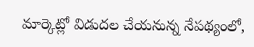మార్కెట్లో విడుదల చేయనున్న నేపథ్యంలో,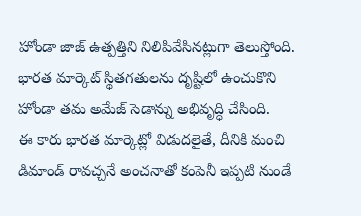హోండా జాజ్ ఉత్పత్తిని నిలిపివేసినట్లుగా తెలుస్తోంది. భారత మార్కెట్ స్థితగతులను దృష్టిలో ఉంచుకొని హోండా తమ అమేజ్ సెడాన్ను అభివృద్ధి చేసింది.
ఈ కారు భారత మార్కెట్లో విడుదలైతే, దీనికి మంచి డిమాండ్ రావచ్చనే అంచనాతో కంపెనీ ఇప్పటి నుండే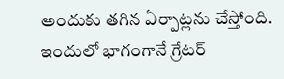అందుకు తగిన ఏర్పాట్లను చేస్తోంది. ఇందులో భాగంగానే గ్రేటర్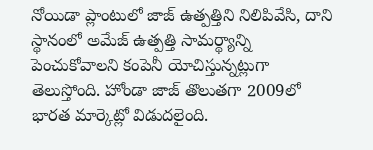నోయిడా ప్లాంటులో జాజ్ ఉత్పత్తిని నిలిపివేసి, దాని స్థానంలో అమేజ్ ఉత్పత్తి సామర్థ్యాన్ని పెంచుకోవాలని కంపెనీ యోచిస్తున్నట్లుగా తెలుస్తోంది. హోండా జాజ్ తొలుతగా 2009లో భారత మార్కెట్లో విడుదలైంది.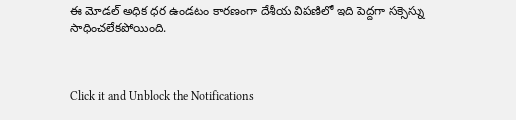ఈ మోడల్ అధిక ధర ఉండటం కారణంగా దేశీయ విపణిలో ఇది పెద్దగా సక్సెస్ను సాధించలేకపోయింది.



Click it and Unblock the Notifications